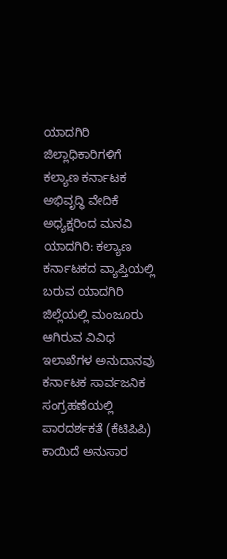ಯಾದಗಿರಿ ಜಿಲ್ಲಾಧಿಕಾರಿಗಳಿಗೆ ಕಲ್ಯಾಣ ಕರ್ನಾಟಕ ಅಭಿವೃದ್ಧಿ ವೇದಿಕೆ ಅಧ್ಯಕ್ಷರಿಂದ ಮನವಿ
ಯಾದಗಿರಿ: ಕಲ್ಯಾಣ ಕರ್ನಾಟಕದ ವ್ಯಾಪ್ತಿಯಲ್ಲಿ ಬರುವ ಯಾದಗಿರಿ ಜಿಲ್ಲೆಯಲ್ಲಿ ಮಂಜೂರು ಆಗಿರುವ ವಿವಿಧ ಇಲಾಖೆಗಳ ಅನುದಾನವು ಕರ್ನಾಟಕ ಸಾರ್ವಜನಿಕ ಸಂಗ್ರಹಣೆಯಲ್ಲಿ ಪಾರದರ್ಶಕತೆ (ಕೆಟಿಪಿಪಿ) ಕಾಯಿದೆ ಅನುಸಾರ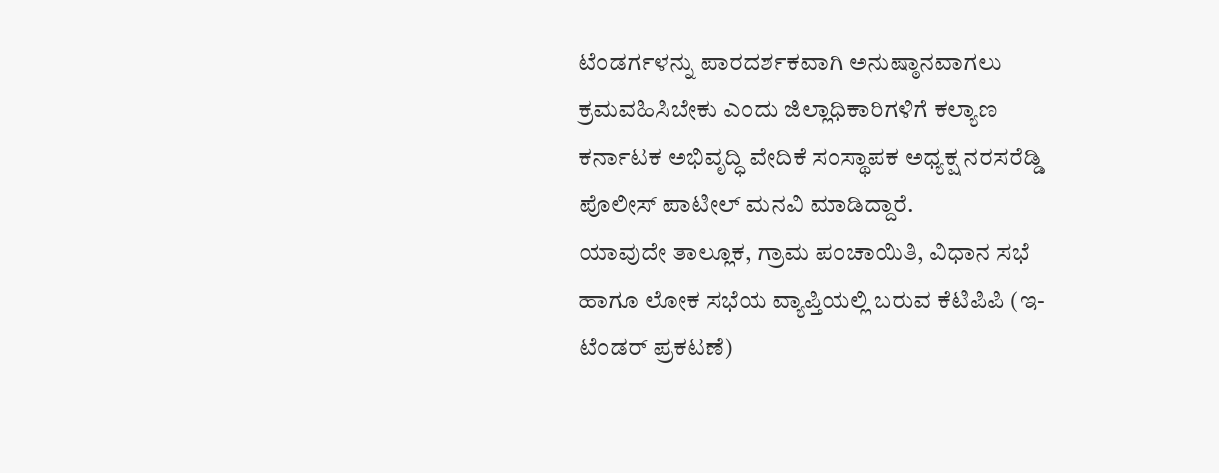ಟೆಂಡರ್ಗಳನ್ನು ಪಾರದರ್ಶಕವಾಗಿ ಅನುಷ್ಠಾನವಾಗಲು ಕ್ರಮವಹಿಸಿಬೇಕು ಎಂದು ಜಿಲ್ಲಾಧಿಕಾರಿಗಳಿಗೆ ಕಲ್ಯಾಣ ಕರ್ನಾಟಕ ಅಭಿವೃದ್ಧಿ ವೇದಿಕೆ ಸಂಸ್ಥಾಪಕ ಅಧ್ಯಕ್ಷ ನರಸರೆಡ್ಡಿ ಪೊಲೀಸ್ ಪಾಟೀಲ್ ಮನವಿ ಮಾಡಿದ್ದಾರೆ.
ಯಾವುದೇ ತಾಲ್ಲೂಕ, ಗ್ರಾಮ ಪಂಚಾಯಿತಿ, ವಿಧಾನ ಸಭೆ ಹಾಗೂ ಲೋಕ ಸಭೆಯ ವ್ಯಾಪ್ತಿಯಲ್ಲಿ ಬರುವ ಕೆಟಿಪಿಪಿ (ಇ- ಟೆಂಡರ್ ಪ್ರಕಟಣೆ)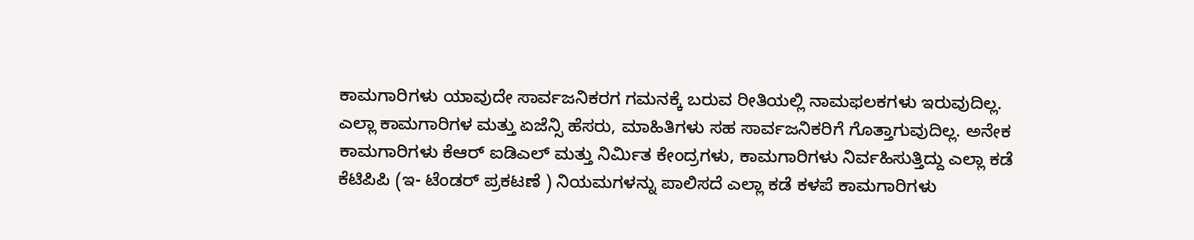ಕಾಮಗಾರಿಗಳು ಯಾವುದೇ ಸಾರ್ವಜನಿಕರಗ ಗಮನಕ್ಕೆ ಬರುವ ರೀತಿಯಲ್ಲಿ ನಾಮಫಲಕಗಳು ಇರುವುದಿಲ್ಲ.
ಎಲ್ಲಾ ಕಾಮಗಾರಿಗಳ ಮತ್ತು ಏಜೆನ್ಸಿ ಹೆಸರು, ಮಾಹಿತಿಗಳು ಸಹ ಸಾರ್ವಜನಿಕರಿಗೆ ಗೊತ್ತಾಗುವುದಿಲ್ಲ. ಅನೇಕ ಕಾಮಗಾರಿಗಳು ಕೆಆರ್ ಐಡಿಎಲ್ ಮತ್ತು ನಿರ್ಮಿತ ಕೇಂದ್ರಗಳು, ಕಾಮಗಾರಿಗಳು ನಿರ್ವಹಿಸುತ್ತಿದ್ದು ಎಲ್ಲಾ ಕಡೆ ಕೆಟಿಪಿಪಿ (ಇ- ಟೆಂಡರ್ ಪ್ರಕಟಣೆ ) ನಿಯಮಗಳನ್ನು ಪಾಲಿಸದೆ ಎಲ್ಲಾ ಕಡೆ ಕಳಪೆ ಕಾಮಗಾರಿಗಳು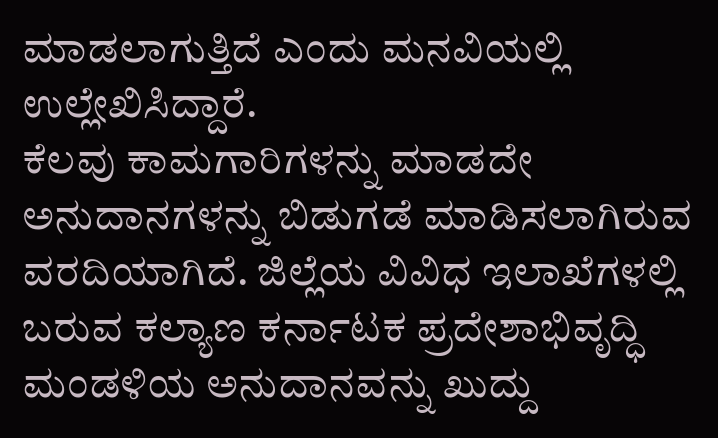ಮಾಡಲಾಗುತ್ತಿದೆ ಎಂದು ಮನವಿಯಲ್ಲಿ ಉಲ್ಲೇಖಿಸಿದ್ದಾರೆ.
ಕೆಲವು ಕಾಮಗಾರಿಗಳನ್ನು ಮಾಡದೇ ಅನುದಾನಗಳನ್ನು ಬಿಡುಗಡೆ ಮಾಡಿಸಲಾಗಿರುವ ವರದಿಯಾಗಿದೆ. ಜಿಲ್ಲೆಯ ವಿವಿಧ ಇಲಾಖೆಗಳಲ್ಲಿ ಬರುವ ಕಲ್ಯಾಣ ಕರ್ನಾಟಕ ಪ್ರದೇಶಾಭಿವೃದ್ಧಿ ಮಂಡಳಿಯ ಅನುದಾನವನ್ನು ಖುದ್ದು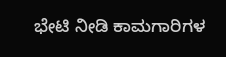ಭೇಟಿ ನೀಡಿ ಕಾಮಗಾರಿಗಳ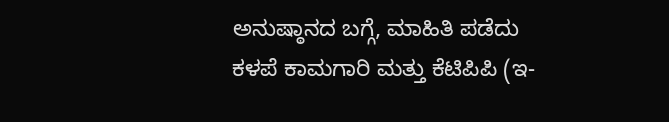ಅನುಷ್ಠಾನದ ಬಗ್ಗೆ, ಮಾಹಿತಿ ಪಡೆದು ಕಳಪೆ ಕಾಮಗಾರಿ ಮತ್ತು ಕೆಟಿಪಿಪಿ (ಇ-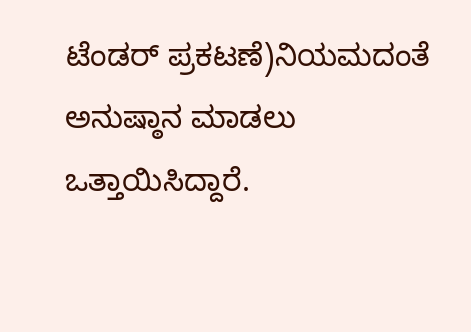ಟೆಂಡರ್ ಪ್ರಕಟಣೆ)ನಿಯಮದಂತೆ ಅನುಷ್ಠಾನ ಮಾಡಲು ಒತ್ತಾಯಿಸಿದ್ದಾರೆ.